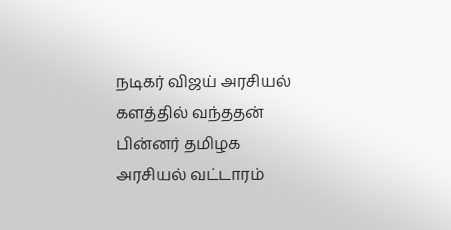நடிகர் விஜய் அரசியல் களத்தில் வந்ததன் பின்னர் தமிழக அரசியல் வட்டாரம்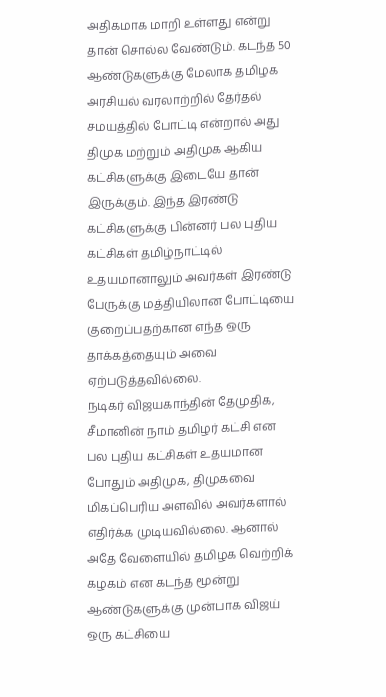அதிகமாக மாறி உள்ளது என்று தான் சொல்ல வேண்டும். கடந்த 50 ஆண்டுகளுக்கு மேலாக தமிழக அரசியல் வரலாற்றில் தேர்தல் சமயத்தில் போட்டி என்றால் அது திமுக மற்றும் அதிமுக ஆகிய கட்சிகளுக்கு இடையே தான் இருக்கும். இந்த இரண்டு கட்சிகளுக்கு பின்னர் பல புதிய கட்சிகள் தமிழ்நாட்டில் உதயமானாலும் அவர்கள் இரண்டு பேருக்கு மத்தியிலான போட்டியை குறைப்பதற்கான எந்த ஒரு தாக்கத்தையும் அவை ஏற்படுத்தவில்லை.
நடிகர் விஜயகாந்தின் தேமுதிக, சீமானின் நாம் தமிழர் கட்சி என பல புதிய கட்சிகள் உதயமான போதும் அதிமுக, திமுகவை மிகப்பெரிய அளவில் அவர்களால் எதிர்க்க முடியவில்லை. ஆனால் அதே வேளையில் தமிழக வெற்றிக் கழகம் என கடந்த மூன்று ஆண்டுகளுக்கு முன்பாக விஜய் ஒரு கட்சியை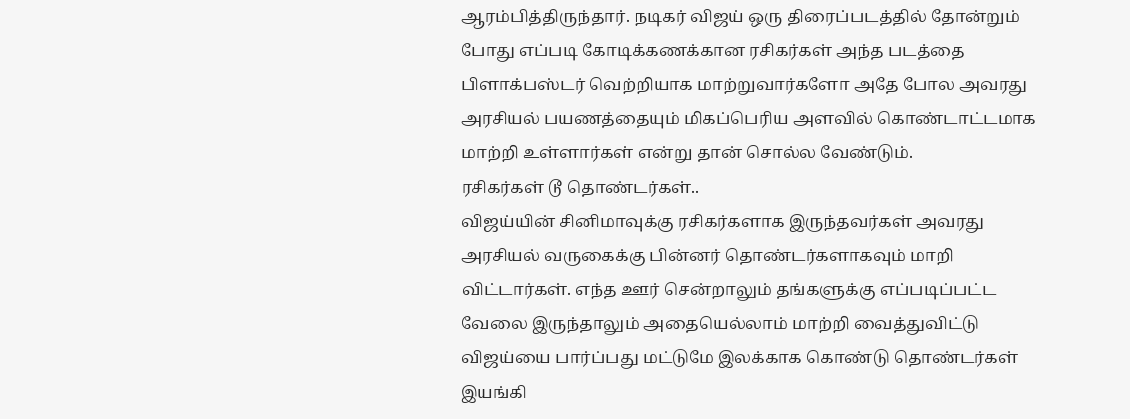ஆரம்பித்திருந்தார். நடிகர் விஜய் ஒரு திரைப்படத்தில் தோன்றும் போது எப்படி கோடிக்கணக்கான ரசிகர்கள் அந்த படத்தை பிளாக்பஸ்டர் வெற்றியாக மாற்றுவார்களோ அதே போல அவரது அரசியல் பயணத்தையும் மிகப்பெரிய அளவில் கொண்டாட்டமாக மாற்றி உள்ளார்கள் என்று தான் சொல்ல வேண்டும்.
ரசிகர்கள் டூ தொண்டர்கள்..
விஜய்யின் சினிமாவுக்கு ரசிகர்களாக இருந்தவர்கள் அவரது அரசியல் வருகைக்கு பின்னர் தொண்டர்களாகவும் மாறி விட்டார்கள். எந்த ஊர் சென்றாலும் தங்களுக்கு எப்படிப்பட்ட வேலை இருந்தாலும் அதையெல்லாம் மாற்றி வைத்துவிட்டு விஜய்யை பார்ப்பது மட்டுமே இலக்காக கொண்டு தொண்டர்கள் இயங்கி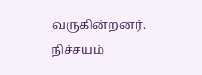வருகின்றனர். நிச்சயம்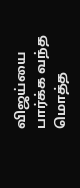விஜய்யை பார்க்க வந்த மொத்த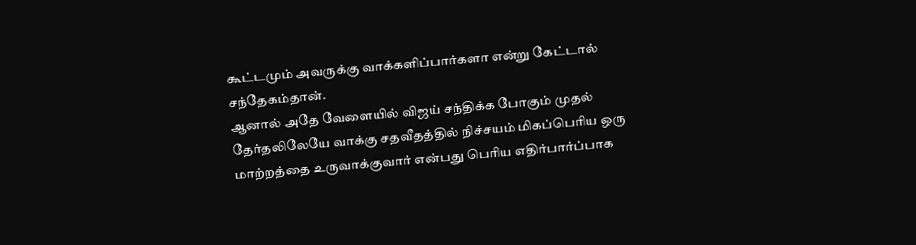கூட்டமும் அவருக்கு வாக்களிப்பார்களா என்று கேட்டால் சந்தேகம்தான்.
ஆனால் அதே வேளையில் விஜய் சந்திக்க போகும் முதல் தேர்தலிலேயே வாக்கு சதவீதத்தில் நிச்சயம் மிகப்பெரிய ஒரு மாற்றத்தை உருவாக்குவார் என்பது பெரிய எதிர்பார்ப்பாக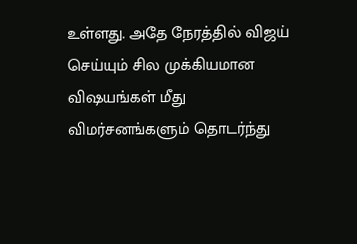உள்ளது. அதே நேரத்தில் விஜய் செய்யும் சில முக்கியமான விஷயங்கள் மீது விமர்சனங்களும் தொடர்ந்து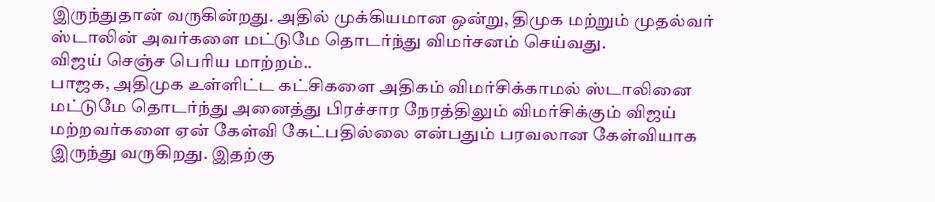இருந்துதான் வருகின்றது. அதில் முக்கியமான ஒன்று, திமுக மற்றும் முதல்வர் ஸ்டாலின் அவர்களை மட்டுமே தொடர்ந்து விமர்சனம் செய்வது.
விஜய் செஞ்ச பெரிய மாற்றம்..
பாஜக, அதிமுக உள்ளிட்ட கட்சிகளை அதிகம் விமர்சிக்காமல் ஸ்டாலினை மட்டுமே தொடர்ந்து அனைத்து பிரச்சார நேரத்திலும் விமர்சிக்கும் விஜய் மற்றவர்களை ஏன் கேள்வி கேட்பதில்லை என்பதும் பரவலான கேள்வியாக இருந்து வருகிறது. இதற்கு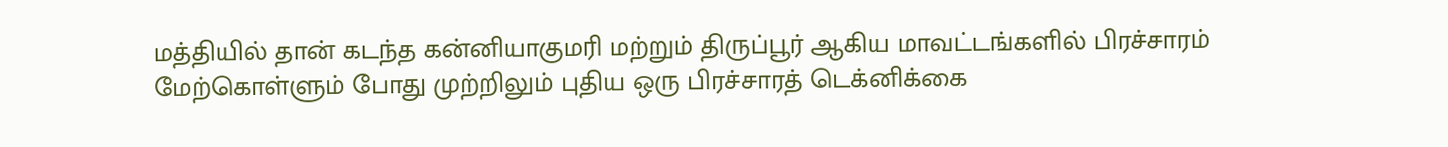மத்தியில் தான் கடந்த கன்னியாகுமரி மற்றும் திருப்பூர் ஆகிய மாவட்டங்களில் பிரச்சாரம் மேற்கொள்ளும் போது முற்றிலும் புதிய ஒரு பிரச்சாரத் டெக்னிக்கை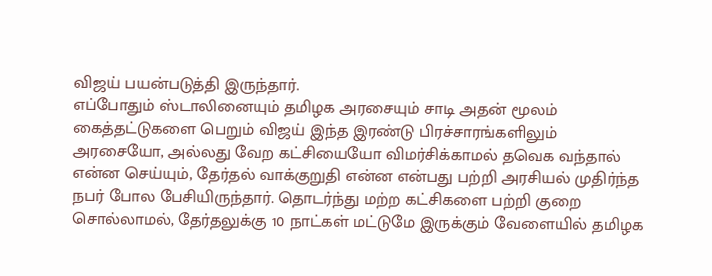விஜய் பயன்படுத்தி இருந்தார்.
எப்போதும் ஸ்டாலினையும் தமிழக அரசையும் சாடி அதன் மூலம் கைத்தட்டுகளை பெறும் விஜய் இந்த இரண்டு பிரச்சாரங்களிலும் அரசையோ, அல்லது வேற கட்சியையோ விமர்சிக்காமல் தவெக வந்தால் என்ன செய்யும், தேர்தல் வாக்குறுதி என்ன என்பது பற்றி அரசியல் முதிர்ந்த நபர் போல பேசியிருந்தார். தொடர்ந்து மற்ற கட்சிகளை பற்றி குறை சொல்லாமல், தேர்தலுக்கு 10 நாட்கள் மட்டுமே இருக்கும் வேளையில் தமிழக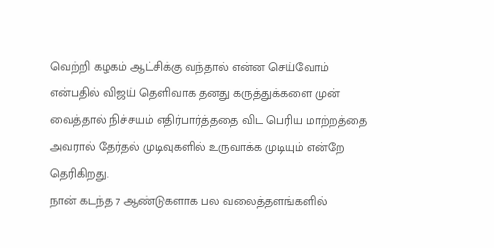வெற்றி கழகம் ஆட்சிக்கு வந்தால் என்ன செய்வோம் என்பதில் விஜய் தெளிவாக தனது கருத்துக்களை முன் வைத்தால் நிச்சயம் எதிர்பார்த்ததை விட பெரிய மாற்றத்தை அவரால் தேர்தல் முடிவுகளில் உருவாக்க முடியும் என்றே தெரிகிறது.
நான் கடந்த 7 ஆண்டுகளாக பல வலைத்தளங்களில்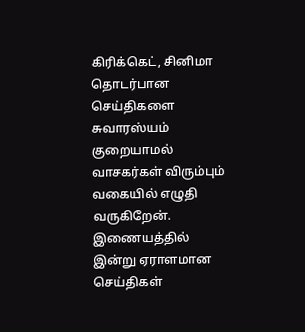கிரிக்கெட், சினிமா தொடர்பான செய்திகளை சுவாரஸ்யம் குறையாமல் வாசகர்கள் விரும்பும் வகையில் எழுதி வருகிறேன். இணையத்தில் இன்று ஏராளமான செய்திகள்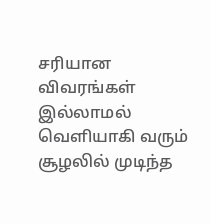சரியான விவரங்கள் இல்லாமல் வெளியாகி வரும் சூழலில் முடிந்த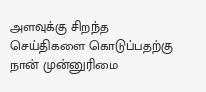அளவுக்கு சிறந்த செய்திகளை கொடுப்பதற்கு நான் முன்னுரிமை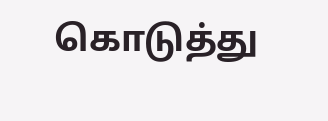கொடுத்து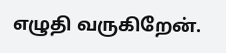எழுதி வருகிறேன்.